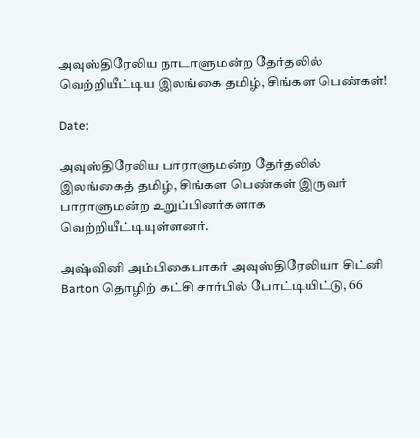அவுஸ்திரேலிய நாடாளுமன்ற தேர்தலில் வெற்றியீட்டிய இலங்கை தமிழ், சிங்கள பெண்கள்!

Date:

அவுஸ்திரேலிய பாராளுமன்ற தேர்தலில் இலங்கைத் தமிழ், சிங்கள பெண்கள் இருவர் பாராளுமன்ற உறுப்பினர்களாக வெற்றியீட்டியுள்ளனர்.

அஷ்வினி அம்பிகைபாகர் அவுஸ்திரேலியா சிட்னி Barton தொழிற் கட்சி சார்பில் போட்டியிட்டு, 66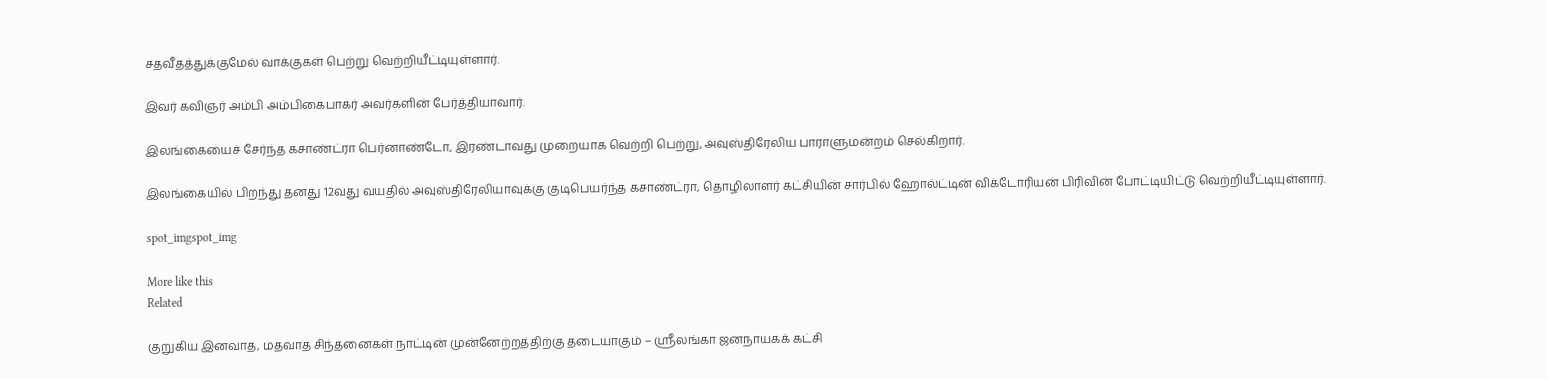சதவீதத்துக்குமேல் வாக்குகள் பெற்று வெற்றியீட்டியுள்ளார்.

இவர் கவிஞர் அம்பி அம்பிகைபாகர் அவர்களின் பேர்த்தியாவார்.

இலங்கையைச் சேர்ந்த கசாண்ட்ரா பெர்னாண்டோ, இரண்டாவது முறையாக வெற்றி பெற்று, அவுஸ்திரேலிய பாராளுமன்றம் செல்கிறார்.

இலங்கையில் பிறந்து தனது 12வது வயதில் அவுஸ்திரேலியாவுக்கு குடிபெயர்ந்த கசாண்ட்ரா, தொழிலாளர் கட்சியின் சார்பில் ஹோல்ட்டின் விக்டோரியன் பிரிவின் போட்டியிட்டு வெற்றியீட்டியுள்ளார்.

spot_imgspot_img

More like this
Related

குறுகிய இனவாத, மதவாத சிந்தனைகள் நாட்டின் முன்னேற்றத்திற்கு தடையாகும் – ஸ்ரீலங்கா ஜனநாயகக் கட்சி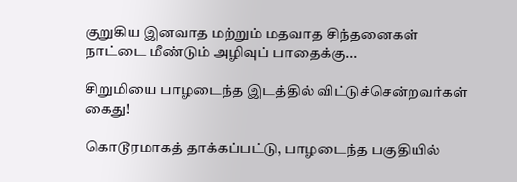குறுகிய இனவாத மற்றும் மதவாத சிந்தனைகள் நாட்டை மீண்டும் அழிவுப் பாதைக்கு...

சிறுமியை பாழடைந்த இடத்தில் விட்டுச்சென்றவர்கள் கைது!

கொடூரமாகத் தாக்கப்பட்டு, பாழடைந்த பகுதியில்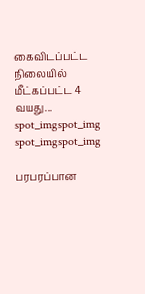கைவிடப்பட்ட நிலையில் மீட்கப்பட்ட 4 வயது...
spot_imgspot_img
spot_imgspot_img

பரபரப்பான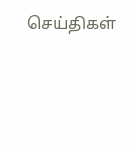செய்திகள்